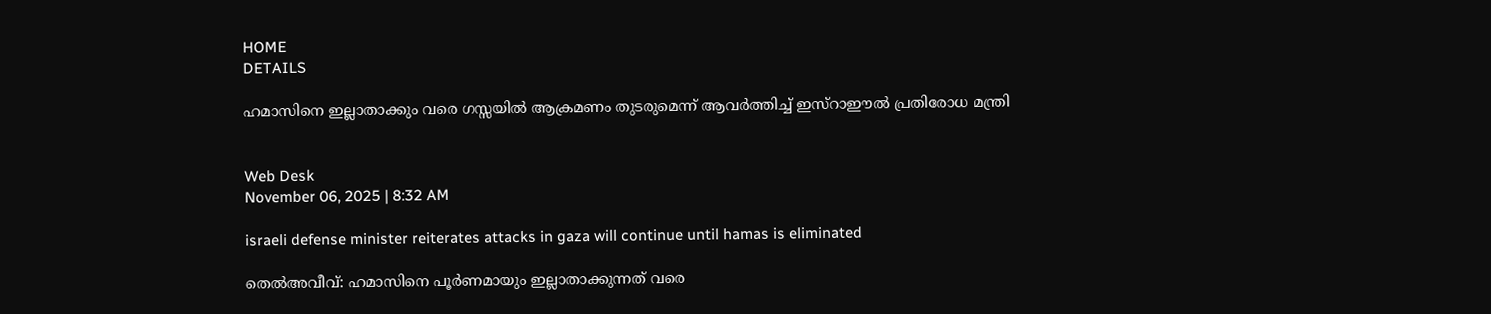HOME
DETAILS

ഹമാസിനെ ഇല്ലാതാക്കും വരെ ഗസ്സയില്‍ ആക്രമണം തുടരുമെന്ന് ആവര്‍ത്തിച്ച് ഇസ്‌റാഈല്‍ പ്രതിരോധ മന്ത്രി


Web Desk
November 06, 2025 | 8:32 AM

israeli defense minister reiterates attacks in gaza will continue until hamas is eliminated

തെല്‍അവീവ്: ഹമാസിനെ പൂര്‍ണമായും ഇല്ലാതാക്കുന്നത് വരെ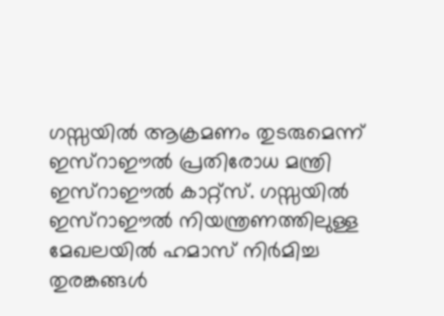ഗസ്സയില്‍ ആക്രമണം തുടരുമെന്ന് ഇസ്‌റാഈല്‍ പ്രതിരോധ മന്ത്രി ഇസ്‌റാഈല്‍ കാറ്റ്സ്. ഗസ്സയില്‍ ഇസ്‌റാഈല്‍ നിയന്ത്രണത്തിലുള്ള മേഖലയില്‍ ഹമാസ് നിര്‍മിച്ച തുരങ്കങ്ങള്‍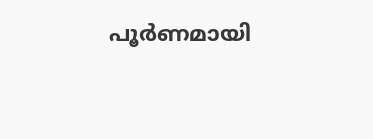പൂര്‍ണമായി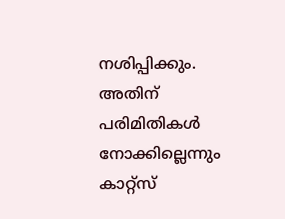നശിപ്പിക്കും. അതിന് പരിമിതികള്‍ നോക്കില്ലെന്നും കാറ്റ്സ്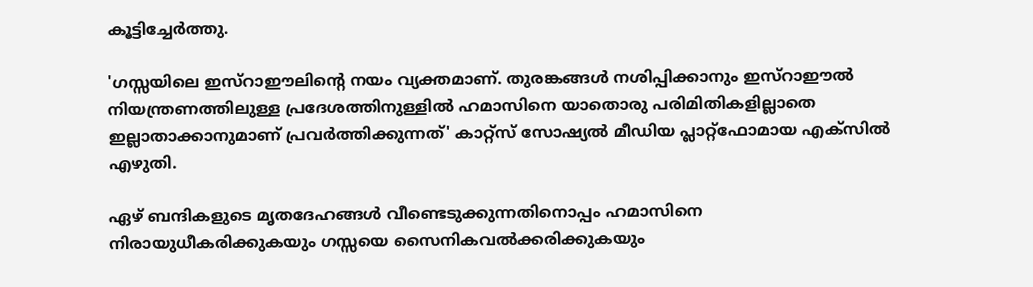കൂട്ടിച്ചേര്‍ത്തു.

'ഗസ്സയിലെ ഇസ്‌റാഈലിന്റെ നയം വ്യക്തമാണ്. തുരങ്കങ്ങള്‍ നശിപ്പിക്കാനും ഇസ്‌റാഈല്‍ നിയന്ത്രണത്തിലുള്ള പ്രദേശത്തിനുള്ളില്‍ ഹമാസിനെ യാതൊരു പരിമിതികളില്ലാതെ ഇല്ലാതാക്കാനുമാണ് പ്രവര്‍ത്തിക്കുന്നത്' കാറ്റ്സ് സോഷ്യല്‍ മീഡിയ പ്ലാറ്റ്ഫോമായ എക്സില്‍ എഴുതി.

ഏഴ് ബന്ദികളുടെ മൃതദേഹങ്ങള്‍ വീണ്ടെടുക്കുന്നതിനൊപ്പം ഹമാസിനെ നിരായുധീകരിക്കുകയും ഗസ്സയെ സൈനികവല്‍ക്കരിക്കുകയും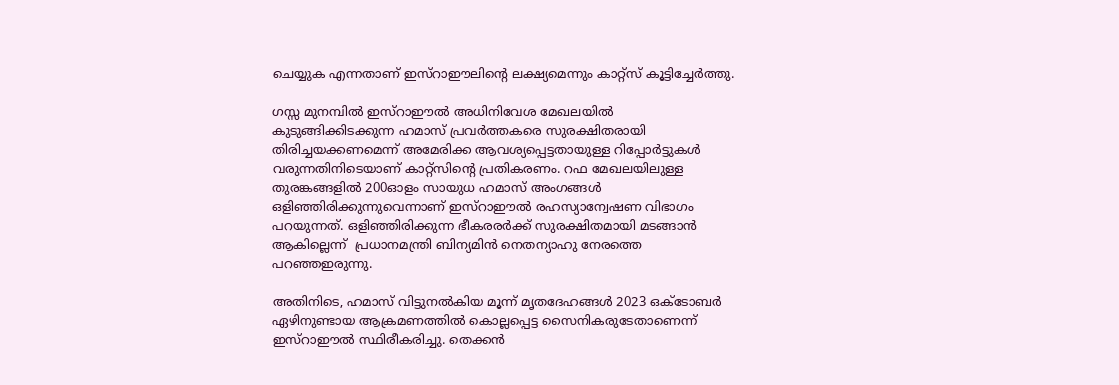ചെയ്യുക എന്നതാണ് ഇസ്‌റാഈലിന്റെ ലക്ഷ്യമെന്നും കാറ്റ്‌സ് കൂട്ടിച്ചേര്‍ത്തു.

ഗസ്സ മുനമ്പില്‍ ഇസ്‌റാഈല്‍ അധിനിവേശ മേഖലയില്‍ കുടുങ്ങിക്കിടക്കുന്ന ഹമാസ് പ്രവര്‍ത്തകരെ സുരക്ഷിതരായി തിരിച്ചയക്കണമെന്ന് അമേരിക്ക ആവശ്യപ്പെട്ടതായുള്ള റിപ്പോര്‍ട്ടുകള്‍ വരുന്നതിനിടെയാണ് കാറ്റ്‌സിന്റെ പ്രതികരണം. റഫ മേഖലയിലുള്ള തുരങ്കങ്ങളില്‍ 200ഓളം സായുധ ഹമാസ് അംഗങ്ങള്‍ ഒളിഞ്ഞിരിക്കുന്നുവെന്നാണ് ഇസ്‌റാഈല്‍ രഹസ്യാന്വേഷണ വിഭാഗം പറയുന്നത്. ഒളിഞ്ഞിരിക്കുന്ന ഭീകരരര്‍ക്ക് സുരക്ഷിതമായി മടങ്ങാന്‍ ആകില്ലെന്ന്  പ്രധാനമന്ത്രി ബിന്യമിന്‍ നെതന്യാഹു നേരത്തെ പറഞ്ഞഇരുന്നു.

അതിനിടെ, ഹമാസ് വിട്ടുനല്‍കിയ മൂന്ന് മൃതദേഹങ്ങള്‍ 2023 ഒക്ടോബര്‍ ഏഴിനുണ്ടായ ആക്രമണത്തില്‍ കൊല്ലപ്പെട്ട സൈനികരുടേതാണെന്ന് ഇസ്‌റാഈല്‍ സ്ഥിരീകരിച്ചു. തെക്കന്‍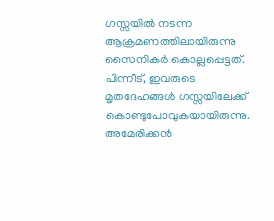ഗസ്സയില്‍ നടന്ന ആക്രമണത്തിലായിരുന്നു സൈനികര്‍ കൊല്ലപ്പെട്ടത്. പിന്നീട്, ഇവരുടെ മൃതദേഹങ്ങള്‍ ഗസ്സയിലേക്ക് കൊണ്ടുപോവുകയായിരുന്നു. അമേരിക്കന്‍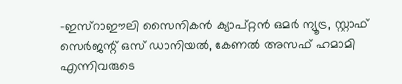-ഇസ്‌റാഈലി സൈനികന്‍ ക്യാപ്റ്റന്‍ ഒമര്‍ ന്യൂട്ര, സ്റ്റാഫ് സെര്‍ജന്റ് ഒസ് ഡാനിയല്‍, കേണല്‍ അസഫ് ഹമാമി എന്നിവരുടെ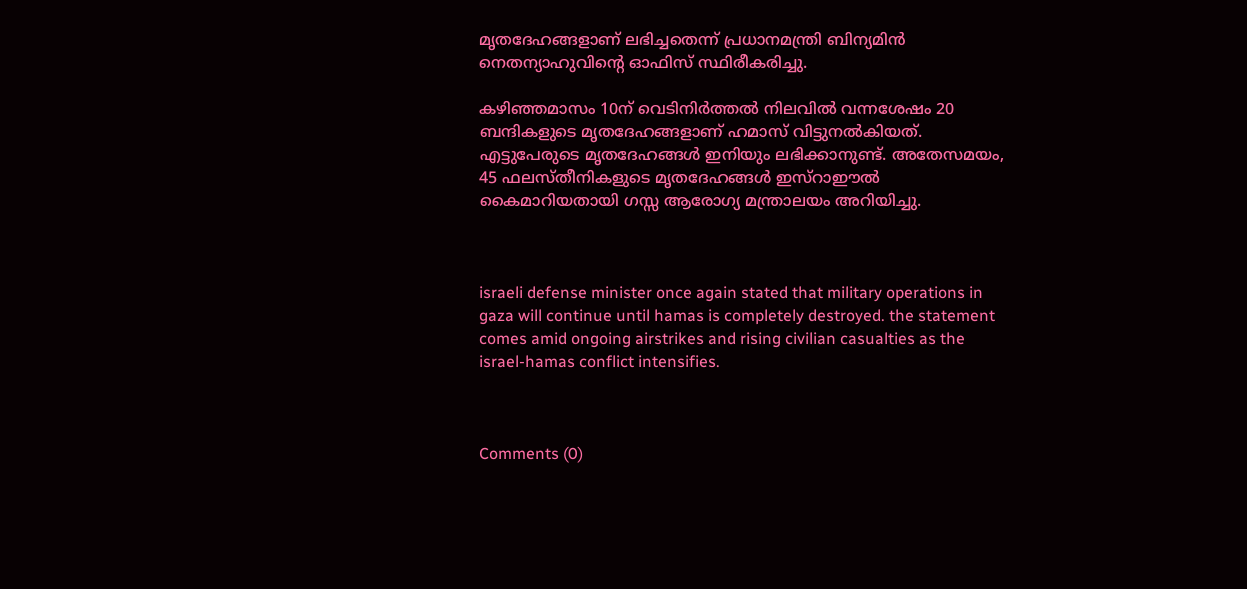മൃതദേഹങ്ങളാണ് ലഭിച്ചതെന്ന് പ്രധാനമന്ത്രി ബിന്യമിന്‍ നെതന്യാഹുവിന്റെ ഓഫിസ് സ്ഥിരീകരിച്ചു.

കഴിഞ്ഞമാസം 10ന് വെടിനിര്‍ത്തല്‍ നിലവില്‍ വന്നശേഷം 20 ബന്ദികളുടെ മൃതദേഹങ്ങളാണ് ഹമാസ് വിട്ടുനല്‍കിയത്. എട്ടുപേരുടെ മൃതദേഹങ്ങള്‍ ഇനിയും ലഭിക്കാനുണ്ട്. അതേസമയം, 45 ഫലസ്തീനികളുടെ മൃതദേഹങ്ങള്‍ ഇസ്‌റാഈല്‍ കൈമാറിയതായി ഗസ്സ ആരോഗ്യ മന്ത്രാലയം അറിയിച്ചു.



israeli defense minister once again stated that military operations in gaza will continue until hamas is completely destroyed. the statement comes amid ongoing airstrikes and rising civilian casualties as the israel-hamas conflict intensifies.



Comments (0)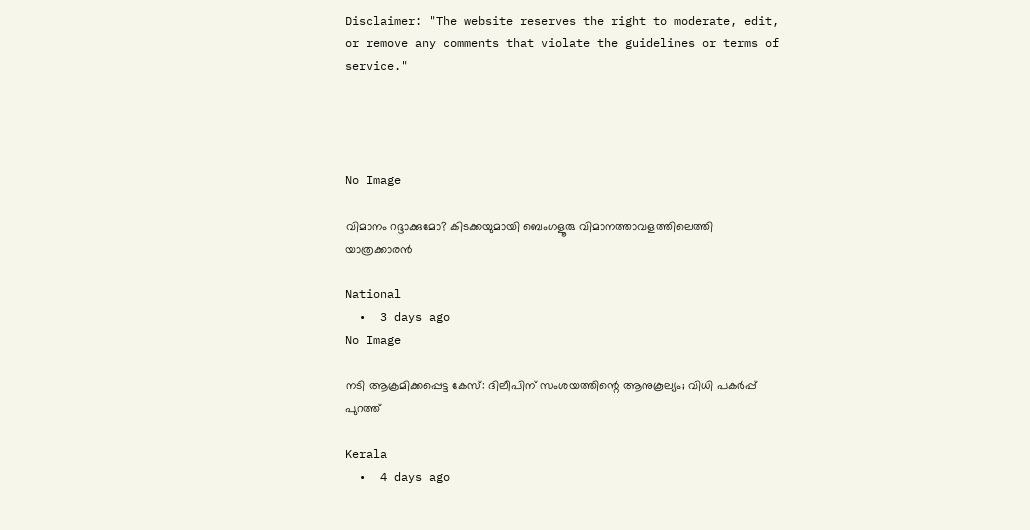Disclaimer: "The website reserves the right to moderate, edit, or remove any comments that violate the guidelines or terms of service."




No Image

വിമാനം റദ്ദാക്കുമോ? കിടക്കയുമായി ബെംഗളൂരു വിമാനത്താവളത്തിലെത്തി യാത്രക്കാരൻ

National
  •  3 days ago
No Image

നടി ആക്രമിക്കപ്പെട്ട കേസ്: ദിലീപിന് സംശയത്തിന്റെ ആനുകൂല്യം; വിധി പകർപ്പ് പുറത്ത്

Kerala
  •  4 days ago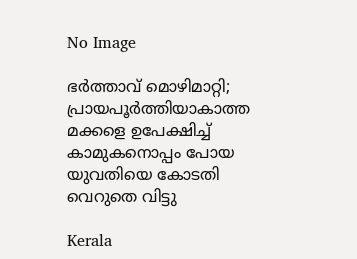No Image

ഭർത്താവ് മൊഴിമാറ്റി; പ്രായപൂർത്തിയാകാത്ത മക്കളെ ഉപേക്ഷിച്ച് കാമുകനൊപ്പം പോയ യുവതിയെ കോടതി വെറുതെ വിട്ടു

Kerala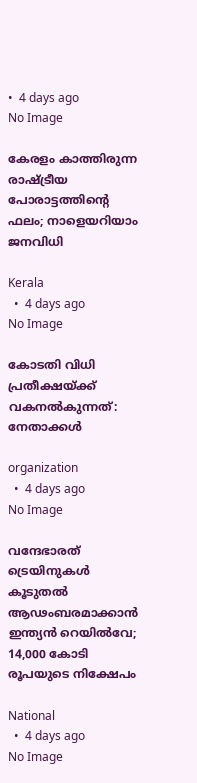•  4 days ago
No Image

കേരളം കാത്തിരുന്ന രാഷ്ട്രീയ പോരാട്ടത്തിന്റെ ഫലം; നാളെയറിയാം ജനവിധി

Kerala
  •  4 days ago
No Image

കോടതി വിധി പ്രതീക്ഷയ്ക്ക് വകനൽകുന്നത്: നേതാക്കൾ

organization
  •  4 days ago
No Image

വന്ദേഭാരത് ട്രെയിനുകൾ കൂടുതൽ ആഢംബരമാക്കാൻ ഇന്ത്യൻ റെയിൽവേ; 14,000 കോടി രൂപയുടെ നിക്ഷേപം

National
  •  4 days ago
No Image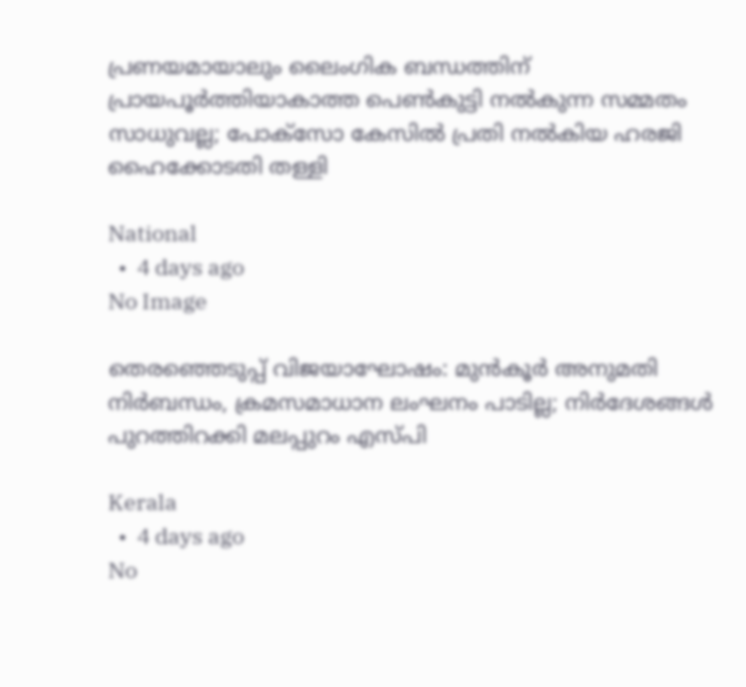പ്രണയമായാലും ലൈംഗിക ബന്ധത്തിന് പ്രായപൂര്‍ത്തിയാകാത്ത പെണ്‍കുട്ടി നല്‍കുന്ന സമ്മതം സാധുവല്ല; പോക്‌സോ കേസില്‍ പ്രതി നല്‍കിയ ഹരജി ഹൈക്കോടതി തള്ളി

National
  •  4 days ago
No Image

തെരഞ്ഞെടുപ്പ് വിജയാഘോഷം: മുൻകൂർ അനുമതി നിർബന്ധം, ക്രമസമാധാന ലംഘനം പാടില്ല; നിർദേശങ്ങൾ പുറത്തിറക്കി മലപ്പുറം എസ്പി

Kerala
  •  4 days ago
No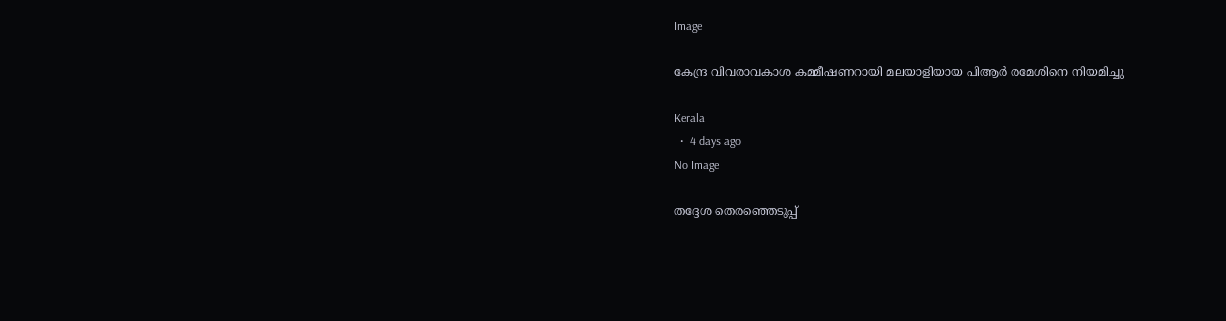Image

കേന്ദ്ര വിവരാവകാശ കമ്മീഷണറായി മലയാളിയായ പിആർ രമേശിനെ നിയമിച്ചു

Kerala
  •  4 days ago
No Image

തദ്ദേശ തെരഞ്ഞെടുപ്പ്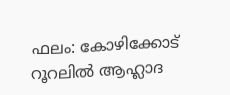ഫലം: കോഴിക്കോട് റൂറലിൽ ആഹ്ലാദ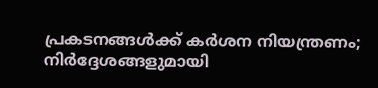പ്രകടനങ്ങൾക്ക് കർശന നിയന്ത്രണം; നിർദ്ദേശങ്ങളുമായി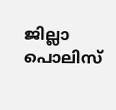ജില്ലാ പൊലിസ്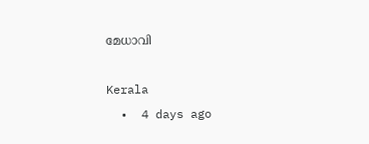മേധാവി

Kerala
  •  4 days ago